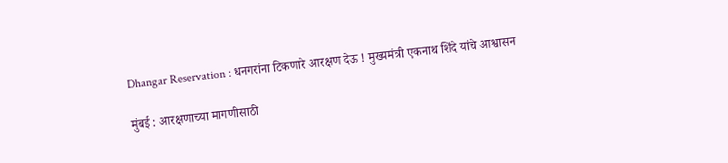Dhangar Reservation : धनगरांना टिकणारे आरक्षण देऊ ! मुख्यमंत्री एकनाथ शिंदे यांचे आश्वासन

मुंबई : आरक्षणाच्या मागणीसाठी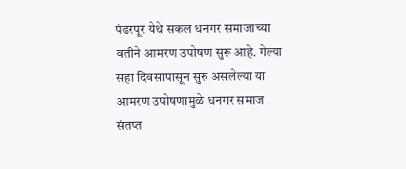पंढरपूर येथे सकल धनगर समाजाच्या वतीने आमरण उपोषण सुरू आहे. गेल्या सहा दिवसापासून सुरु असलेल्या या आमरण उपोषणामुळे धनगर समाज संतप्त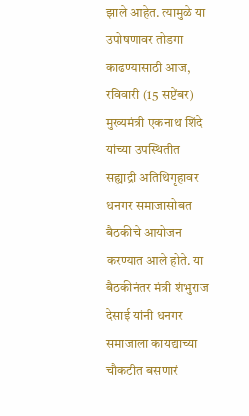झाले आहेत. त्यामुळे या उपोषणावर तोडगा काढण्यासाठी आज, रविवारी (15 सप्टेंबर) मुख्यमंत्री एकनाथ शिंदे यांच्या उपस्थितीत सह्याद्री अतिथिगृहावर धनगर समाजासोबत बैठकीचे आयोजन करण्यात आले होते. या बैठकीनंतर मंत्री शंभुराज देसाई यांनी धनगर समाजाला कायद्याच्या चौकटीत बसणारं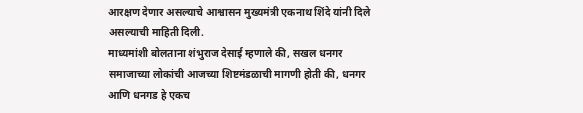आरक्षण देणार असल्याचे आश्वासन मुख्यमंत्री एकनाथ शिंदे यांनी दिले असल्याची माहिती दिली.
माध्यमांशी बोलताना शंभुराज देसाई म्हणाले की, सखल धनगर समाजाच्या लोकांची आजच्या शिष्टमंडळाची मागणी होती की, धनगर आणि धनगड हे एकच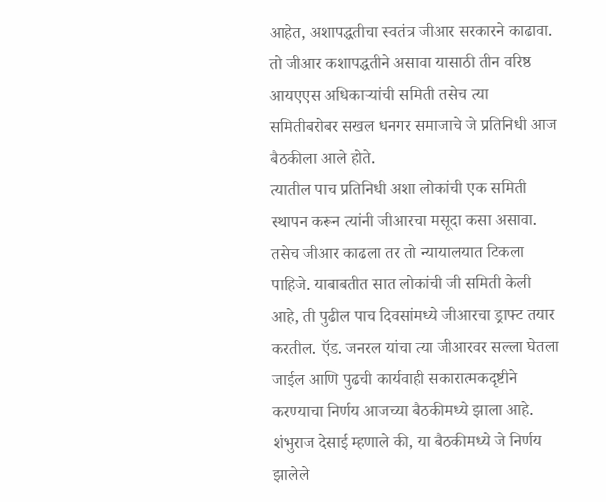आहेत, अशापद्धतीचा स्वतंत्र जीआर सरकारने काढावा. तो जीआर कशापद्धतीने असावा यासाठी तीन वरिष्ठ आयएएस अधिकाऱ्यांची समिती तसेच त्या समितीबरोबर सखल धनगर समाजाचे जे प्रतिनिधी आज बैठकीला आले होते.
त्यातील पाच प्रतिनिधी अशा लोकांची एक समिती स्थापन करून त्यांनी जीआरचा मसूदा कसा असावा. तसेच जीआर काढला तर तो न्यायालयात टिकला पाहिजे. याबाबतीत सात लोकांची जी समिती केली आहे, ती पुढील पाच दिवसांमध्ये जीआरचा ड्राफ्ट तयार करतील. ऍड. जनरल यांचा त्या जीआरवर सल्ला घेतला जाईल आणि पुढची कार्यवाही सकारात्मकदृष्टीने करण्याचा निर्णय आजच्या बैठकीमध्ये झाला आहे.
शंभुराज देसाई म्हणाले की, या बैठकीमध्ये जे निर्णय झालेले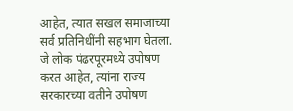आहेत, त्यात सखल समाजाच्या सर्व प्रतिनिधींनी सहभाग घेतला. जे लोक पंढरपूरमध्ये उपोषण करत आहेत, त्यांना राज्य सरकारच्या वतीने उपोषण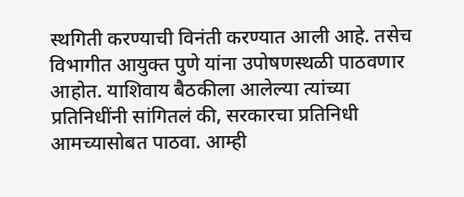स्थगिती करण्याची विनंती करण्यात आली आहे. तसेच विभागीत आयुक्त पुणे यांना उपोषणस्थळी पाठवणार आहोत. याशिवाय बैठकीला आलेल्या त्यांच्या प्रतिनिधींनी सांगितलं की, सरकारचा प्रतिनिधी आमच्यासोबत पाठवा. आम्ही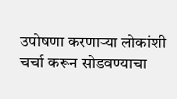उपोषणा करणाऱ्या लोकांशी चर्चा करून सोडवण्याचा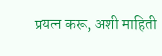प्रयत्न करू, अशी माहिती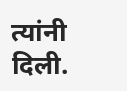त्यांनी दिली.